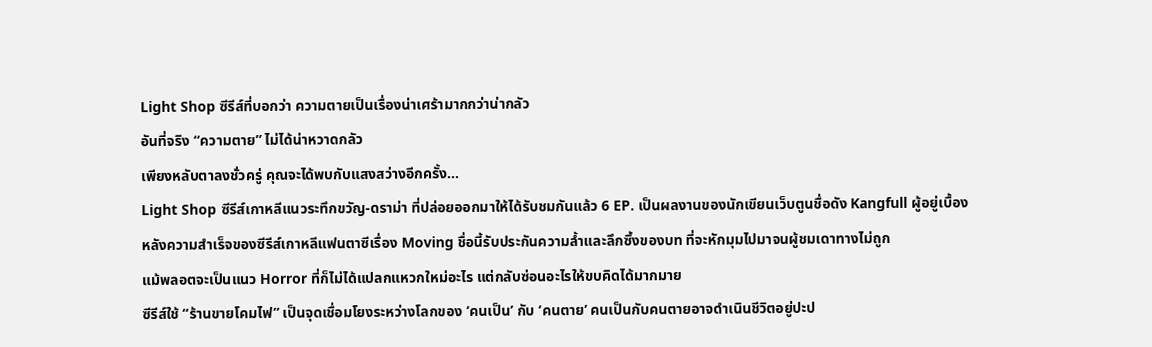Light Shop ซีรีส์ที่บอกว่า ความตายเป็นเรื่องน่าเศร้ามากกว่าน่ากลัว
อันที่จริง “ความตาย” ไม่ได้น่าหวาดกลัว
เพียงหลับตาลงชั่วครู่ คุณจะได้พบกับแสงสว่างอีกครั้ง…
Light Shop ซีรีส์เกาหลีแนวระทึกขวัญ-ดราม่า ที่ปล่อยออกมาให้ได้รับชมกันแล้ว 6 EP. เป็นผลงานของนักเขียนเว็บตูนชื่อดัง Kangfull ผู้อยู่เบื้องหลังความสำเร็จของซีรีส์เกาหลีแฟนตาซีเรื่อง Moving ชื่อนี้รับประกันความล้ำและลึกซึ้งของบท ที่จะหักมุมไปมาจนผู้ชมเดาทางไม่ถูก
แม้พลอตจะเป็นแนว Horror ที่ก็ไม่ได้แปลกแหวกใหม่อะไร แต่กลับซ่อนอะไรให้ขบคิดได้มากมาย
ซีรีส์ใช้ “ร้านขายโคมไฟ” เป็นจุดเชื่อมโยงระหว่างโลกของ ‘คนเป็น’ กับ ‘คนตาย’ คนเป็นกับคนตายอาจดำเนินชีวิตอยู่ปะป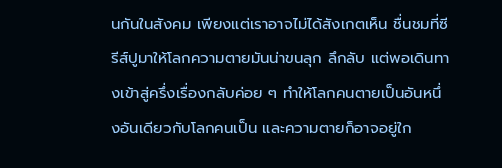นกันในสังคม เพียงแต่เราอาจไม่ได้สังเกตเห็น ชื่นชมที่ซีรีส์ปูมาให้โลกความตายมันน่าขนลุก ลึกลับ แต่พอเดินทางเข้าสู่ครึ่งเรื่องกลับค่อย ๆ ทำให้โลกคนตายเป็นอันหนึ่งอันเดียวกับโลกคนเป็น และความตายก็อาจอยู่ใก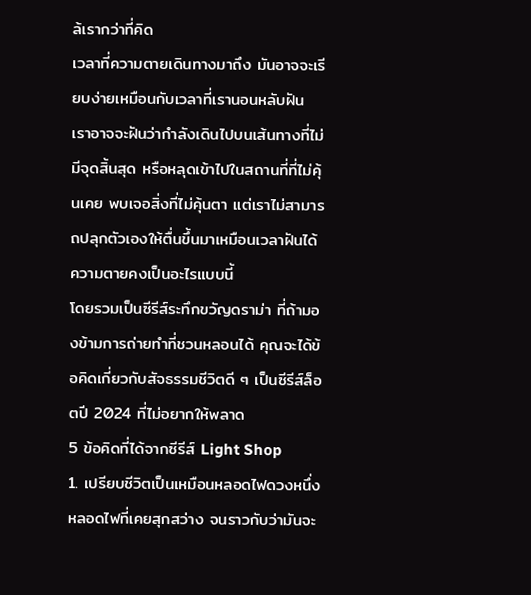ล้เรากว่าที่คิด
เวลาที่ความตายเดินทางมาถึง มันอาจจะเรียบง่ายเหมือนกับเวลาที่เรานอนหลับฝัน เราอาจจะฝันว่ากำลังเดินไปบนเส้นทางที่ไม่มีจุดสิ้นสุด หรือหลุดเข้าไปในสถานที่ที่ไม่คุ้นเคย พบเจอสิ่งที่ไม่คุ้นตา แต่เราไม่สามารถปลุกตัวเองให้ตื่นขึ้นมาเหมือนเวลาฝันได้ ความตายคงเป็นอะไรแบบนี้
โดยรวมเป็นซีรีส์ระทึกขวัญดราม่า ที่ถ้ามองข้ามการถ่ายทำที่ชวนหลอนได้ คุณจะได้ข้อคิดเกี่ยวกับสัจธรรมชีวิตดี ๆ เป็นซีรีส์ล็อตปี 2024 ที่ไม่อยากให้พลาด
5 ข้อคิดที่ได้จากซีรีส์ Light Shop
1. เปรียบชีวิตเป็นเหมือนหลอดไฟดวงหนึ่ง
หลอดไฟที่เคยสุกสว่าง จนราวกับว่ามันจะ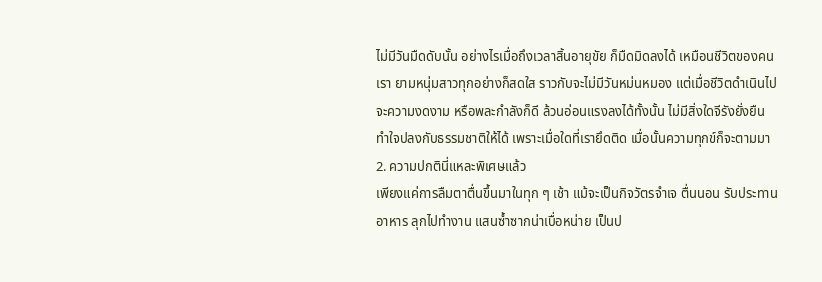ไม่มีวันมืดดับนั้น อย่างไรเมื่อถึงเวลาสิ้นอายุขัย ก็มืดมิดลงได้ เหมือนชีวิตของคนเรา ยามหนุ่มสาวทุกอย่างก็สดใส ราวกับจะไม่มีวันหม่นหมอง แต่เมื่อชีวิตดำเนินไป จะความงดงาม หรือพละกำลังก็ดี ล้วนอ่อนแรงลงได้ทั้งนั้น ไม่มีสิ่งใดจีรังยั่งยืน
ทำใจปลงกับธรรมชาติให้ได้ เพราะเมื่อใดที่เรายึดติด เมื่อนั้นความทุกข์ก็จะตามมา
2. ความปกตินี่แหละพิเศษแล้ว
เพียงแค่การลืมตาตื่นขึ้นมาในทุก ๆ เช้า แม้จะเป็นกิจวัตรจำเจ ตื่นนอน รับประทานอาหาร ลุกไปทำงาน แสนซ้ำซากน่าเบื่อหน่าย เป็นป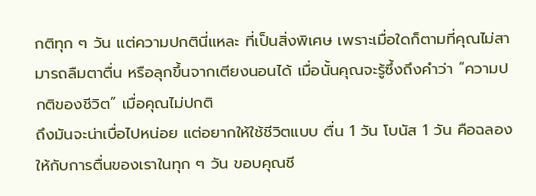กติทุก ๆ วัน แต่ความปกตินี่แหละ ที่เป็นสิ่งพิเศษ เพราะเมื่อใดก็ตามที่คุณไม่สามารถลืมตาตื่น หรือลุกขึ้นจากเตียงนอนได้ เมื่อนั้นคุณจะรู้ซึ้งถึงคำว่า “ความปกติของชีวิต” เมื่อคุณไม่ปกติ
ถึงมันจะน่าเบื่อไปหน่อย แต่อยากให้ใช้ชีวิตแบบ ตื่น 1 วัน โบนัส 1 วัน คือฉลองให้กับการตื่นของเราในทุก ๆ วัน ขอบคุณชี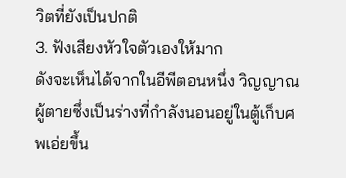วิตที่ยังเป็นปกติ
3. ฟังเสียงหัวใจตัวเองให้มาก
ดังจะเห็นได้จากในอีพีตอนหนึ่ง วิญญาณผู้ตายซึ่งเป็นร่างที่กำลังนอนอยู่ในตู้เก็บศพเอ่ยขึ้น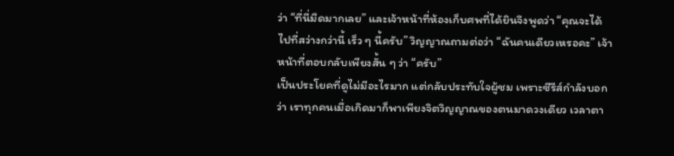ว่า “ที่นี่มืดมากเลย” และเจ้าหน้าที่ห้องเก็บศพที่ได้ยินจึงพูดว่า “คุณจะได้ไปที่สว่างกว่านี้ เร็ว ๆ นี้ครับ” วิญญาณถามต่อว่า “ฉันคนเดียวเหรอคะ” เจ้าหน้าที่ตอบกลับเพียงสั้น ๆ ว่า “ครับ”
เป็นประโยคที่ดูไม่มีอะไรมาก แต่กลับประทับใจผู้ชม เพราะซีรีส์กำลังบอกว่า เราทุกคนเมื่อเกิดมาก็พาเพียงจิตวิญญาณของตนมาดวงเดียว เวลาตา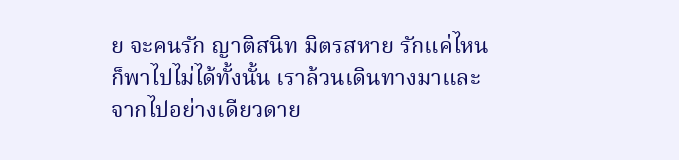ย จะคนรัก ญาติสนิท มิตรสหาย รักแค่ไหนก็พาไปไม่ได้ทั้งนั้น เราล้วนเดินทางมาและจากไปอย่างเดียวดาย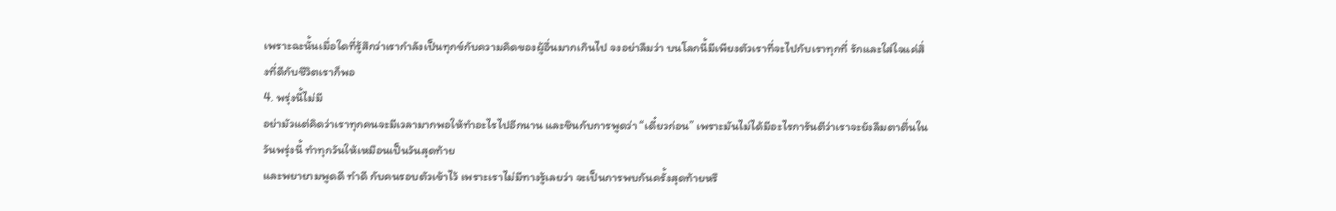เพราะฉะนั้นเมื่อใดที่รู้สึกว่าเรากำลังเป็นทุกข์กับความคิดของผู้อื่นมากเกินไป จงอย่าลืมว่า บนโลกนี้มีเพียงตัวเราที่จะไปกับเราทุกที่ รักและใส่ใจแค่สิ่งที่ดีกับชีวิตเราก็พอ
4. พรุ่งนี้ไม่มี
อย่ามัวแต่คิดว่าเราทุกคนจะมีเวลามากพอให้ทำอะไรไปอีกนาน และชินกับการพูดว่า “เดี๋ยวก่อน” เพราะมันไม่ได้มีอะไรการันตีว่าเราจะยังลืมตาตื่นในวันพรุ่งนี้ ทำทุกวันให้เหมือนเป็นวันสุดท้าย
และพยายามพูดดี ทำดี กับคนรอบตัวเข้าไว้ เพราะเราไม่มีทางรู้เลยว่า จะเป็นการพบกันครั้งสุดท้ายหรื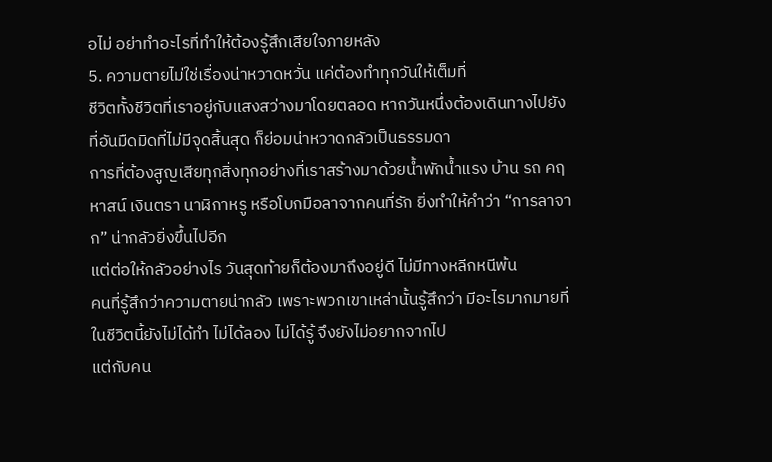อไม่ อย่าทำอะไรที่ทำให้ต้องรู้สึกเสียใจภายหลัง
5. ความตายไม่ใช่เรื่องน่าหวาดหวั่น แค่ต้องทำทุกวันให้เต็มที่
ชีวิตทั้งชีวิตที่เราอยู่กับแสงสว่างมาโดยตลอด หากวันหนึ่งต้องเดินทางไปยังที่อันมืดมิดที่ไม่มีจุดสิ้นสุด ก็ย่อมน่าหวาดกลัวเป็นธรรมดา
การที่ต้องสูญเสียทุกสิ่งทุกอย่างที่เราสร้างมาด้วยน้ำพักน้ำแรง บ้าน รถ คฤหาสน์ เงินตรา นาฬิกาหรู หรือโบกมือลาจากคนที่รัก ยิ่งทำให้คำว่า “การลาจาก” น่ากลัวยิ่งขึ้นไปอีก
แต่ต่อให้กลัวอย่างไร วันสุดท้ายก็ต้องมาถึงอยู่ดี ไม่มีทางหลีกหนีพ้น
คนที่รู้สึกว่าความตายน่ากลัว เพราะพวกเขาเหล่านั้นรู้สึกว่า มีอะไรมากมายที่ในชีวิตนี้ยังไม่ได้ทำ ไม่ได้ลอง ไม่ได้รู้ จึงยังไม่อยากจากไป
แต่กับคน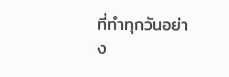ที่ทำทุกวันอย่าง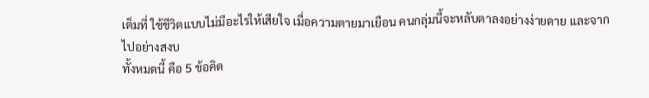เต็มที่ ใช้ชีวิตแบบไม่มีอะไรให้เสียใจ เมื่อความตายมาเยือน คนกลุ่มนี้จะหลับตาลงอย่างง่ายดาย และจากไปอย่างสงบ
ทั้งหมดนี้ คือ 5 ข้อคิด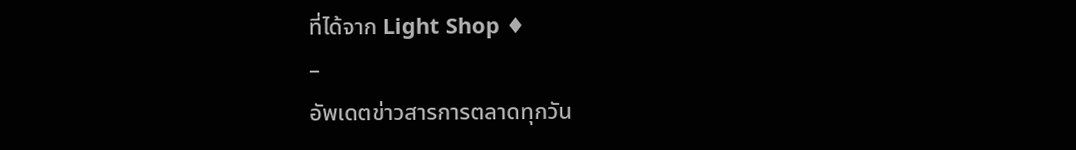ที่ได้จาก Light Shop ♦
–
อัพเดตข่าวสารการตลาดทุกวัน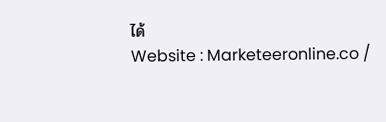ได้
Website : Marketeeronline.co /